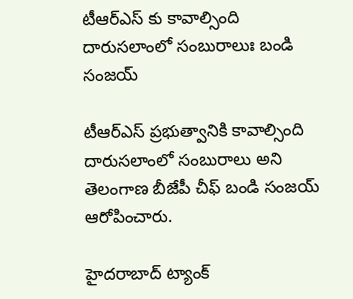టీఆర్ఎస్ కు కావాల్సింది దారుస‌లాంలో సంబురాలుః బండి సంజ‌య్

టీఆర్ఎస్ ప్ర‌భుత్వానికి కావాల్సింది దారుస‌లాంలో సంబురాలు అని తెలంగాణ బీజేపీ చీఫ్ బండి సంజ‌య్ ఆరోపించారు.

హైద‌రాబాద్ ట్యాంక్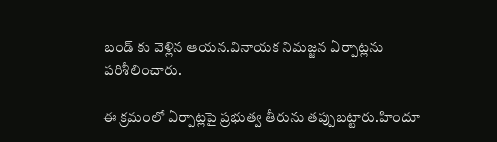బండ్ కు వెళ్లిన ఆయ‌న‌.వినాయ‌క నిమ‌జ్జ‌న ఏర్పాట్ల‌ను ప‌రిశీలించారు.

ఈ క్ర‌మంలో ఏర్పాట్ల‌పై ప్ర‌భుత్వ తీరును త‌ప్పుబ‌ట్టారు.హిందూ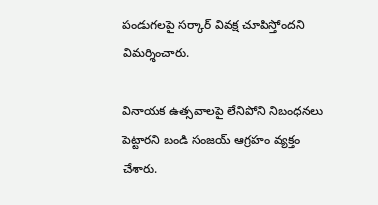పండుగ‌ల‌పై స‌ర్కార్ వివ‌క్ష చూపిస్తోంద‌ని విమ‌ర్శించారు.

వినాయ‌క ఉత్స‌వాల‌పై లేనిపోని నిబంధ‌న‌లు పెట్టార‌ని బండి సంజ‌య్ ఆగ్ర‌హం వ్య‌క్తం చేశారు.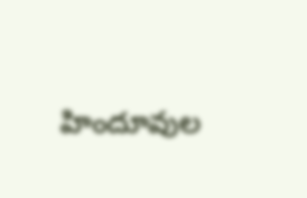హిందూవుల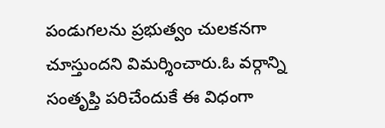పండుగ‌ల‌ను ప్రభుత్వం చుల‌క‌న‌గా చూస్తుంద‌ని విమ‌ర్శించారు.ఓ వ‌ర్గాన్ని సంతృప్తి ప‌రిచేందుకే ఈ విధంగా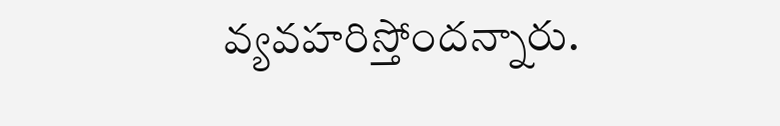వ్య‌వ‌హ‌రిస్తోంద‌న్నారు.